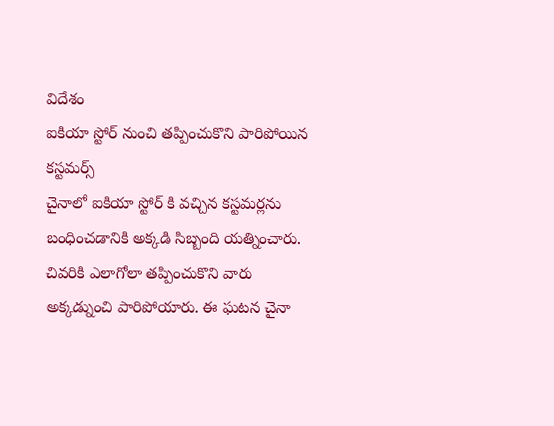విదేశం
ఐకియా స్టోర్ నుంచి తప్పించుకొని పారిపోయిన కస్టమర్స్
చైనాలో ఐకియా స్టోర్ కి వచ్చిన కస్టమర్లను బంధించడానికి అక్కడి సిబ్బంది యత్నించారు. చివరికి ఎలాగోలా తప్పించుకొని వారు అక్కడ్నుంచి పారిపోయారు. ఈ ఘటన చైనా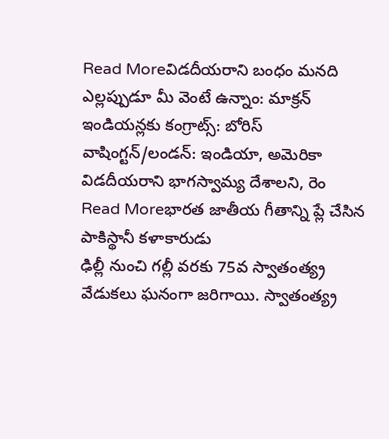Read Moreవిడదీయరాని బంధం మనది
ఎల్లప్పుడూ మీ వెంటే ఉన్నాం: మాక్రన్ ఇండియన్లకు కంగ్రాట్స్: బోరిస్ వాషింగ్టన్/లండన్: ఇండియా, అమెరికా విడదీయరాని భాగస్వామ్య దేశాలని, రెం
Read Moreభారత జాతీయ గీతాన్ని ప్లే చేసిన పాకిస్థానీ కళాకారుడు
ఢిల్లీ నుంచి గల్లీ వరకు 75వ స్వాతంత్య్ర వేడుకలు ఘనంగా జరిగాయి. స్వాతంత్య్ర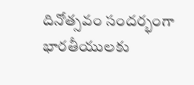దినోత్సవం సందర్భంగా భారతీయులకు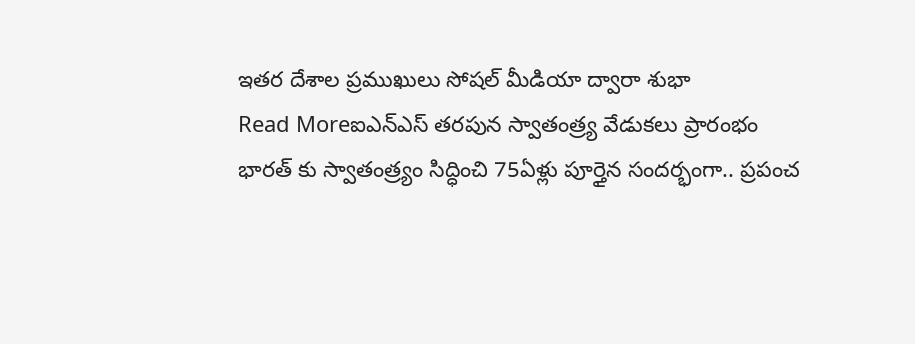ఇతర దేశాల ప్రముఖులు సోషల్ మీడియా ద్వారా శుభా
Read Moreఐఎన్ఎస్ తరపున స్వాతంత్ర్య వేడుకలు ప్రారంభం
భారత్ కు స్వాతంత్ర్యం సిద్ధించి 75ఏళ్లు పూర్తైన సందర్భంగా.. ప్రపంచ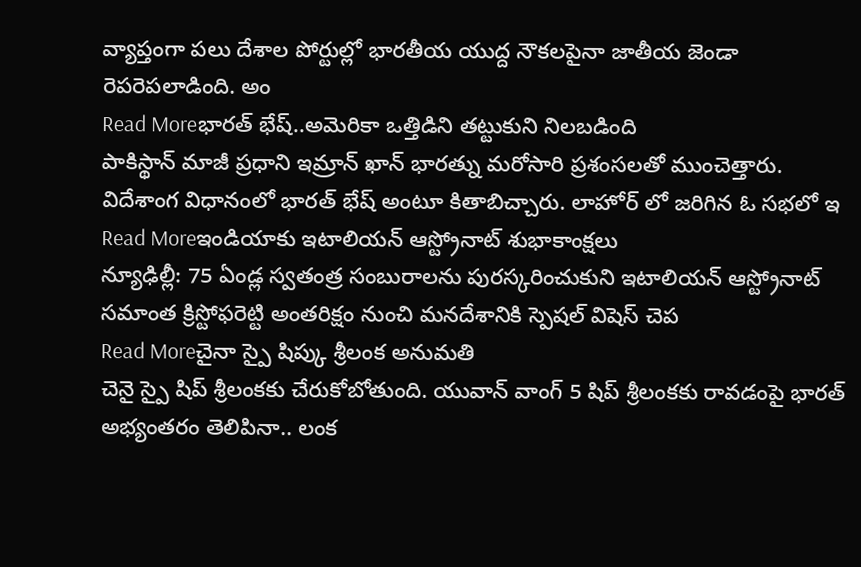వ్యాప్తంగా పలు దేశాల పోర్టుల్లో భారతీయ యుద్ద నౌకలపైనా జాతీయ జెండా రెపరెపలాడింది. అం
Read Moreభారత్ భేష్..అమెరికా ఒత్తిడిని తట్టుకుని నిలబడింది
పాకిస్థాన్ మాజీ ప్రధాని ఇమ్రాన్ ఖాన్ భారత్ను మరోసారి ప్రశంసలతో ముంచెత్తారు. విదేశాంగ విధానంలో భారత్ భేష్ అంటూ కితాబిచ్చారు. లాహోర్ లో జరిగిన ఓ సభలో ఇ
Read Moreఇండియాకు ఇటాలియన్ ఆస్ట్రోనాట్ శుభాకాంక్షలు
న్యూఢిల్లీ: 75 ఏండ్ల స్వతంత్ర సంబురాలను పురస్కరించుకుని ఇటాలియన్ ఆస్ట్రోనాట్ సమాంత క్రిస్టోఫరెట్టి అంతరిక్షం నుంచి మనదేశానికి స్పెషల్ విషెస్ చెప
Read Moreచైనా స్పై షిప్కు శ్రీలంక అనుమతి
చెనై స్పై షిప్ శ్రీలంకకు చేరుకోబోతుంది. యువాన్ వాంగ్ 5 షిప్ శ్రీలంకకు రావడంపై భారత్ అభ్యంతరం తెలిపినా.. లంక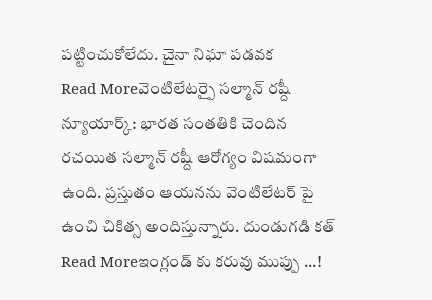పట్టించుకోలేదు. చైనా నిఘా పడవక
Read Moreవెంటిలేటర్పై సల్మాన్ రష్దీ
న్యూయార్క్: భారత సంతతికి చెందిన రచయిత సల్మాన్ రష్దీ ఆరోగ్యం విషమంగా ఉంది. ప్రస్తుతం ఆయనను వెంటిలేటర్ పై ఉంచి చికిత్స అందిస్తున్నారు. దుండుగడి కత్
Read Moreఇంగ్లండ్ కు కరువు ముప్పు ...!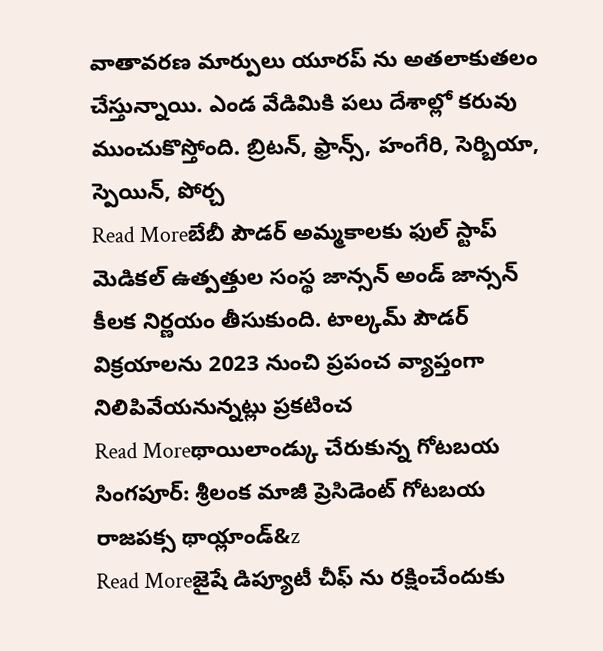వాతావరణ మార్పులు యూరప్ ను అతలాకుతలం చేస్తున్నాయి. ఎండ వేడిమికి పలు దేశాల్లో కరువు ముంచుకొస్తోంది. బ్రిటన్, ఫ్రాన్స్, హంగేరి, సెర్బియా, స్పెయిన్, పోర్చ
Read Moreబేబీ పౌడర్ అమ్మకాలకు ఫుల్ స్టాప్
మెడికల్ ఉత్పత్తుల సంస్థ జాన్సన్ అండ్ జాన్సన్ కీలక నిర్ణయం తీసుకుంది. టాల్కమ్ పౌడర్ విక్రయాలను 2023 నుంచి ప్రపంచ వ్యాప్తంగా నిలిపివేయనున్నట్లు ప్రకటించ
Read Moreథాయిలాండ్కు చేరుకున్న గోటబయ
సింగపూర్: శ్రీలంక మాజీ ప్రెసిడెంట్ గోటబయ రాజపక్స థాయ్లాండ్&z
Read Moreజైషే డిప్యూటీ చీఫ్ ను రక్షించేందుకు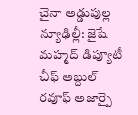చైనా అడ్డుపుల్ల
న్యూఢిల్లీ: జైషే మహ్మద్ డిప్యూటీ చీఫ్ అబ్దుల్ రవూఫ్ అజార్పై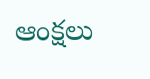ఆంక్షలు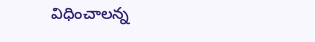విధించాలన్న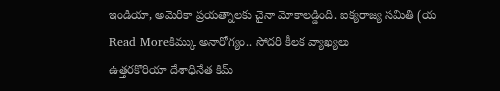ఇండియా, అమెరికా ప్రయత్నాలకు చైనా మోకాలడ్డింది. ఐక్యరాజ్య సమితి (య
Read Moreకిమ్కు అనారోగ్యం.. సోదరి కీలక వ్యాఖ్యలు
ఉత్తరకొరియా దేశాధినేత కిమ్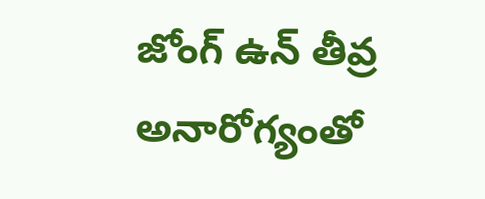జోంగ్ ఉన్ తీవ్ర అనారోగ్యంతో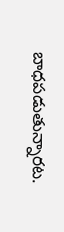బాధపడుతున్నారట.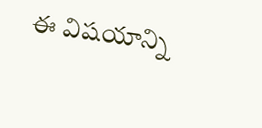ఈ విషయాన్ని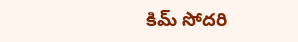కిమ్ సోదరి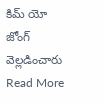కిమ్ యో జోంగ్ వెల్లడించారు
Read More